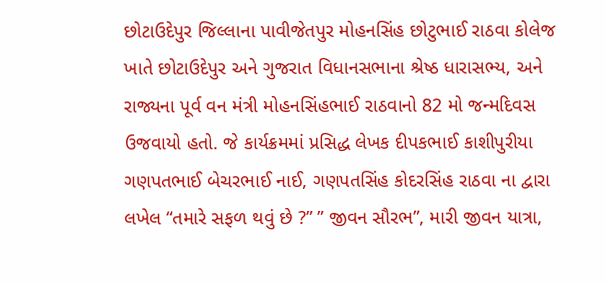છોટાઉદેપુર જિલ્લાના પાવીજેતપુર મોહનસિંહ છોટુભાઈ રાઠવા કોલેજ ખાતે છોટાઉદેપુર અને ગુજરાત વિધાનસભાના શ્રેષ્ઠ ધારાસભ્ય, અને રાજ્યના પૂર્વ વન મંત્રી મોહનસિંહભાઈ રાઠવાનો 82 મો જન્મદિવસ ઉજવાયો હતો. જે કાર્યક્રમમાં પ્રસિદ્ધ લેખક દીપકભાઈ કાશીપુરીયા ગણપતભાઈ બેચરભાઈ નાઈ, ગણપતસિંહ કોદરસિંહ રાઠવા ના દ્વારા લખેલ “તમારે સફળ થવું છે ?” ” જીવન સૌરભ”, મારી જીવન યાત્રા,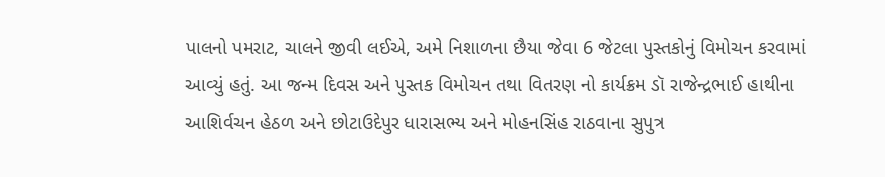પાલનો પમરાટ, ચાલને જીવી લઈએ, અમે નિશાળના છૈયા જેવા 6 જેટલા પુસ્તકોનું વિમોચન કરવામાં આવ્યું હતું. આ જન્મ દિવસ અને પુસ્તક વિમોચન તથા વિતરણ નો કાર્યક્રમ ડૉ રાજેન્દ્રભાઈ હાથીના આશિર્વચન હેઠળ અને છોટાઉદેપુર ધારાસભ્ય અને મોહનસિંહ રાઠવાના સુપુત્ર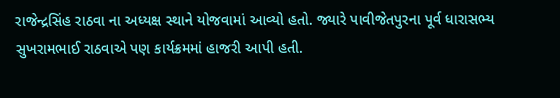રાજેન્દ્રસિંહ રાઠવા ના અધ્યક્ષ સ્થાને યોજવામાં આવ્યો હતો. જ્યારે પાવીજેતપુરના પૂર્વ ધારાસભ્ય સુખરામભાઈ રાઠવાએ પણ કાર્યક્રમમાં હાજરી આપી હતી.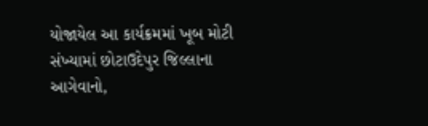યોજાયેલ આ કાર્યક્રમમાં ખૂબ મોટી સંખ્યામાં છોટાઉદેપુર જિલ્લાના આગેવાનો,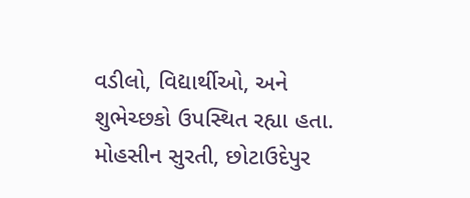વડીલો, વિદ્યાર્થીઓ, અને શુભેચ્છકો ઉપસ્થિત રહ્યા હતા.
મોહસીન સુરતી, છોટાઉદેપુર